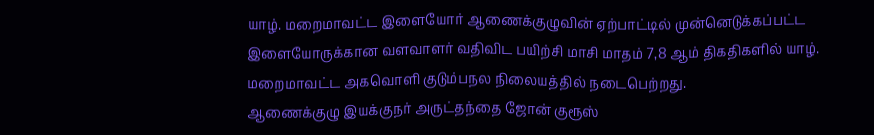யாழ். மறைமாவட்ட இளையோர் ஆணைக்குழுவின் ஏற்பாட்டில் முன்னெடுக்கப்பட்ட இளையோருக்கான வளவாளர் வதிவிட பயிற்சி மாசி மாதம் 7,8 ஆம் திகதிகளில் யாழ். மறைமாவட்ட அகவொளி குடும்பநல நிலையத்தில் நடைபெற்றது.
ஆணைக்குழு இயக்குநர் அருட்தந்தை ஜோன் குரூஸ்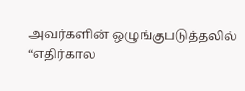அவர்களின் ஒழுங்குபடுத்தலில் “எதிர்கால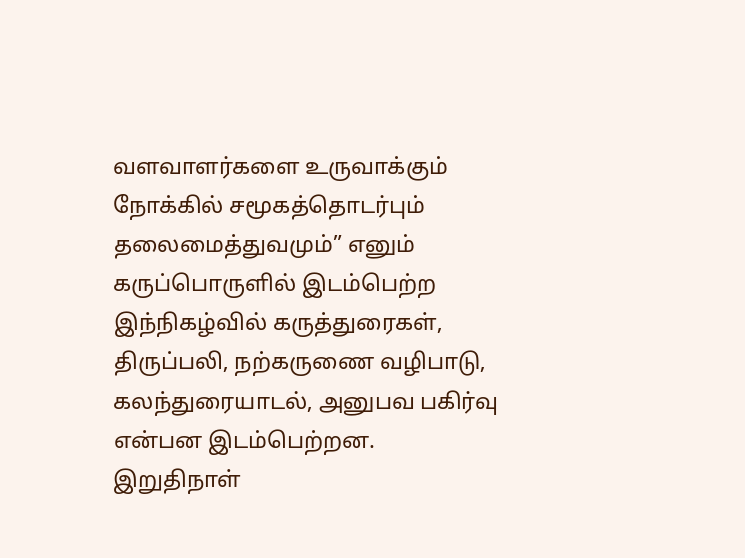வளவாளர்களை உருவாக்கும் நோக்கில் சமூகத்தொடர்பும் தலைமைத்துவமும்” எனும் கருப்பொருளில் இடம்பெற்ற இந்நிகழ்வில் கருத்துரைகள், திருப்பலி, நற்கருணை வழிபாடு, கலந்துரையாடல், அனுபவ பகிர்வு என்பன இடம்பெற்றன.
இறுதிநாள்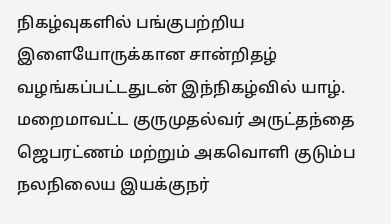நிகழ்வுகளில் பங்குபற்றிய இளையோருக்கான சான்றிதழ் வழங்கப்பட்டதுடன் இந்நிகழ்வில் யாழ். மறைமாவட்ட குருமுதல்வர் அருட்தந்தை ஜெபரட்ணம் மற்றும் அகவொளி குடும்ப நலநிலைய இயக்குநர்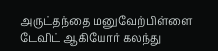அருட்தந்தை மனுவேற்பிள்ளை டேவிட் ஆகியோர் கலந்து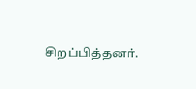சிறப்பித்தனர்.